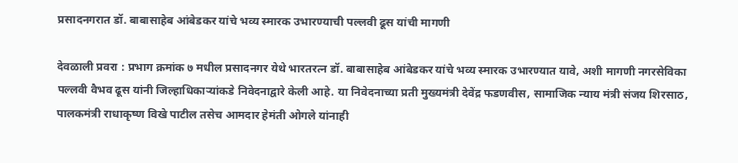प्रसादनगरात डॉ. बाबासाहेब आंबेडकर यांचे भव्य स्मारक उभारण्याची पल्लवी ढूस यांची मागणी

देवळाली प्रवरा : प्रभाग क्रमांक ७ मधील प्रसादनगर येथे भारतरत्न डॉ. बाबासाहेब आंबेडकर यांचे भव्य स्मारक उभारण्यात यावे, अशी मागणी नगरसेविका पल्लवी वैभव ढूस यांनी जिल्हाधिकाऱ्यांकडे निवेदनाद्वारे केली आहे. या निवेदनाच्या प्रती मुख्यमंत्री देवेंद्र फडणवीस, सामाजिक न्याय मंत्री संजय शिरसाठ, पालकमंत्री राधाकृष्ण विखे पाटील तसेच आमदार हेमंती ओगले यांनाही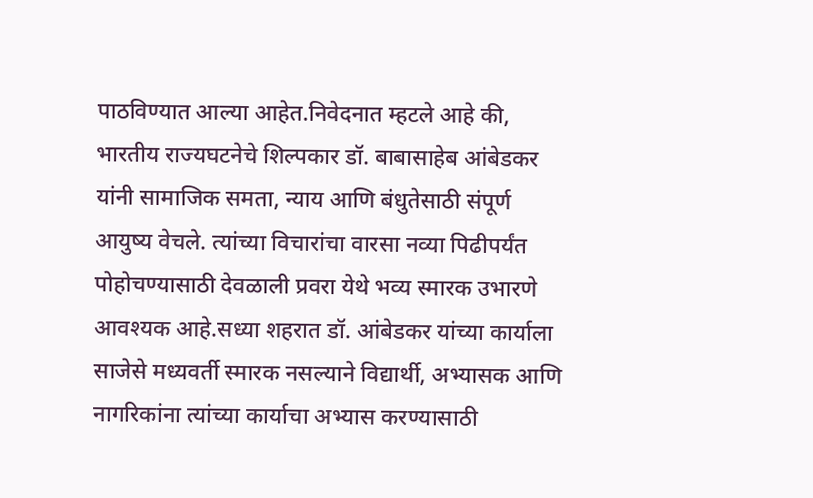पाठविण्यात आल्या आहेत.निवेदनात म्हटले आहे की, भारतीय राज्यघटनेचे शिल्पकार डॉ. बाबासाहेब आंबेडकर यांनी सामाजिक समता, न्याय आणि बंधुतेसाठी संपूर्ण आयुष्य वेचले. त्यांच्या विचारांचा वारसा नव्या पिढीपर्यंत पोहोचण्यासाठी देवळाली प्रवरा येथे भव्य स्मारक उभारणे आवश्यक आहे.सध्या शहरात डॉ. आंबेडकर यांच्या कार्याला साजेसे मध्यवर्ती स्मारक नसल्याने विद्यार्थी, अभ्यासक आणि नागरिकांना त्यांच्या कार्याचा अभ्यास करण्यासाठी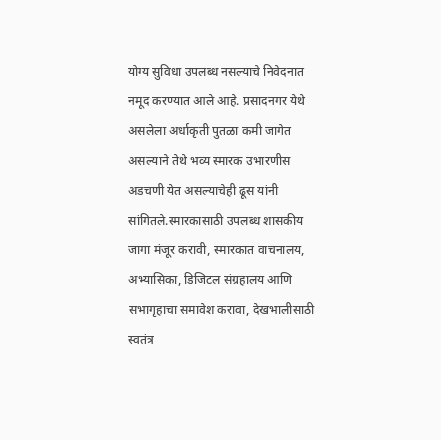योग्य सुविधा उपलब्ध नसल्याचे निवेदनात नमूद करण्यात आले आहे. प्रसादनगर येथे असलेला अर्धाकृती पुतळा कमी जागेत असल्याने तेथे भव्य स्मारक उभारणीस अडचणी येत असल्याचेही ढूस यांनी सांगितले.स्मारकासाठी उपलब्ध शासकीय जागा मंजूर करावी, स्मारकात वाचनालय, अभ्यासिका, डिजिटल संग्रहालय आणि सभागृहाचा समावेश करावा, देखभालीसाठी स्वतंत्र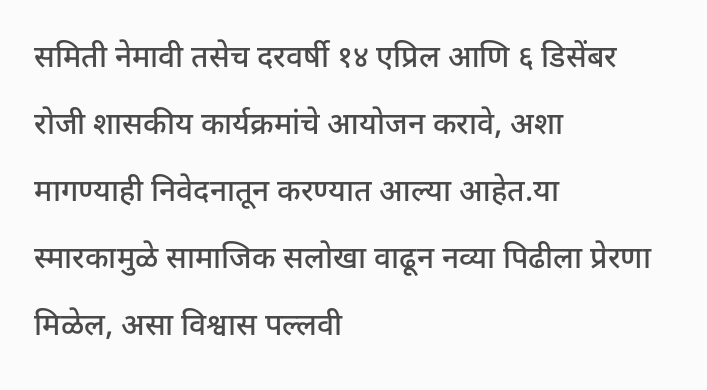समिती नेमावी तसेच दरवर्षी १४ एप्रिल आणि ६ डिसेंबर रोजी शासकीय कार्यक्रमांचे आयोजन करावे, अशा मागण्याही निवेदनातून करण्यात आल्या आहेत.या स्मारकामुळे सामाजिक सलोखा वाढून नव्या पिढीला प्रेरणा मिळेल, असा विश्वास पल्लवी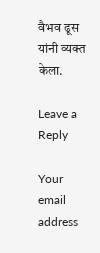वैभव ढूस यांनी व्यक्त केला.

Leave a Reply

Your email address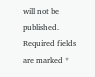will not be published. Required fields are marked *